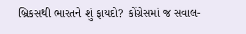બ્રિકસથી ભારતને શું ફાયદો? કોંગ્રેસમાં જ સવાલ-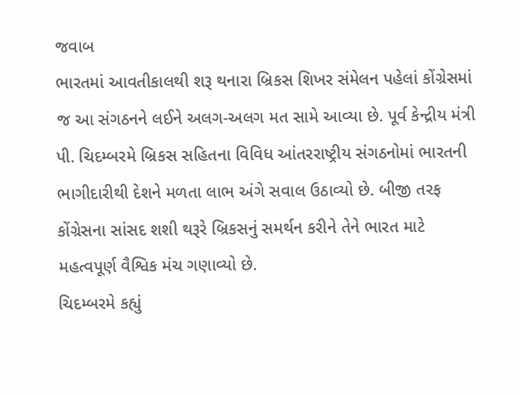જવાબ
ભારતમાં આવતીકાલથી શરૂ થનારા બ્રિકસ શિખર સંમેલન પહેલાં કોંગ્રેસમાં જ આ સંગઠનને લઈને અલગ-અલગ મત સામે આવ્યા છે. પૂર્વ કેન્દ્રીય મંત્રી પી. ચિદમ્બરમે બ્રિકસ સહિતના વિવિધ આંતરરાષ્ટ્રીય સંગઠનોમાં ભારતની ભાગીદારીથી દેશને મળતા લાભ અંગે સવાલ ઉઠાવ્યો છે. બીજી તરફ કોંગ્રેસના સાંસદ શશી થરૂરે બ્રિકસનું સમર્થન કરીને તેને ભારત માટે મહત્વપૂર્ણ વૈશ્વિક મંચ ગણાવ્યો છે.
ચિદમ્બરમે કહ્યું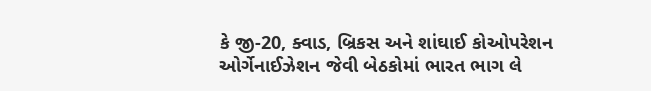કે જી-20, ક્વાડ, બ્રિકસ અને શાંઘાઈ કોઓપરેશન ઓર્ગેનાઈઝેશન જેવી બેઠકોમાં ભારત ભાગ લે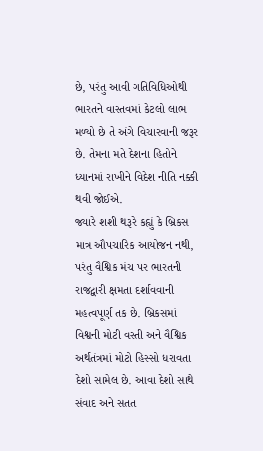છે, પરંતુ આવી ગતિવિધિઓથી ભારતને વાસ્તવમાં કેટલો લાભ મળ્યો છે તે અંગે વિચારવાની જરૂર છે. તેમના મતે દેશના હિતોને ધ્યાનમાં રાખીને વિદેશ નીતિ નક્કી થવી જોઈએ.
જ્યારે શશી થરૂરે કહ્યું કે બ્રિકસ માત્ર ઔપચારિક આયોજન નથી, પરંતુ વૈશ્વિક મંચ પર ભારતની રાજદ્વારી ક્ષમતા દર્શાવવાની મહત્વપૂર્ણ તક છે. બ્રિકસમાં વિશ્વની મોટી વસ્તી અને વૈશ્વિક અર્થતંત્રમાં મોટો હિસ્સો ધરાવતા દેશો સામેલ છે. આવા દેશો સાથે સંવાદ અને સતત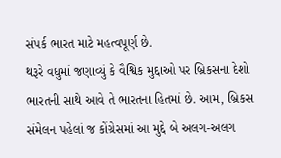સંપર્ક ભારત માટે મહત્વપૂર્ણ છે.
થરૂરે વધુમાં જણાવ્યું કે વૈશ્વિક મુદ્દાઓ પર બ્રિકસના દેશો ભારતની સાથે આવે તે ભારતના હિતમાં છે. આમ, બ્રિકસ સંમેલન પહેલાં જ કોંગ્રેસમાં આ મુદ્દે બે અલગ-અલગ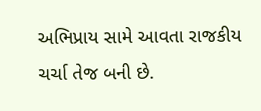અભિપ્રાય સામે આવતા રાજકીય ચર્ચા તેજ બની છે.